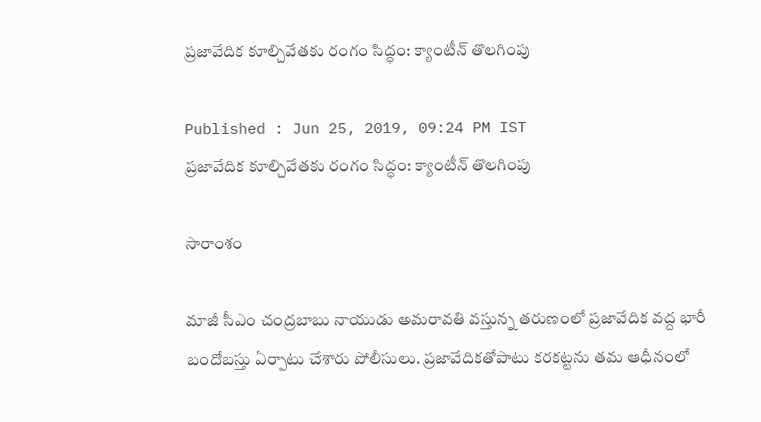ప్రజావేదిక కూల్చివేతకు రంగం సిద్ధం: క్యాంటీన్ తొలగింపు

Published : Jun 25, 2019, 09:24 PM IST
ప్రజావేదిక కూల్చివేతకు రంగం సిద్ధం: క్యాంటీన్ తొలగింపు

సారాంశం

మాజీ సీఎం చంద్రబాబు నాయుడు అమరావతి వస్తున్న తరుణంలో ప్రజావేదిక వద్ద భారీ బందోబస్తు ఏర్పాటు చేశారు పోలీసులు. ప్రజావేదికతోపాటు కరకట్టను తమ ఆధీనంలో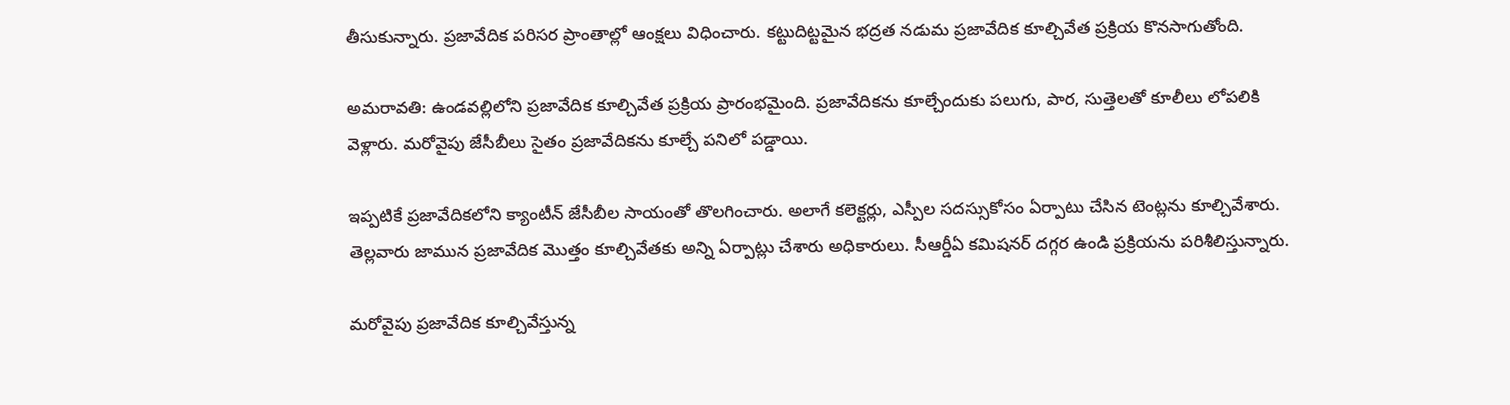తీసుకున్నారు. ప్రజావేదిక పరిసర ప్రాంతాల్లో ఆంక్షలు విధించారు. కట్టుదిట్టమైన భద్రత నడుమ ప్రజావేదిక కూల్చివేత ప్రక్రియ కొనసాగుతోంది.

అమరావతి: ఉండవల్లిలోని ప్రజావేదిక కూల్చివేత ప్రక్రియ ప్రారంభమైంది. ప్రజావేదికను కూల్చేందుకు పలుగు, పార, సుత్తెలతో కూలీలు లోపలికి వెళ్లారు. మరోవైపు జేసీబీలు సైతం ప్రజావేదికను కూల్చే పనిలో పడ్డాయి.

ఇప్పటికే ప్రజావేదికలోని క్యాంటీన్ జేసీబీల సాయంతో తొలగించారు. అలాగే కలెక్టర్లు, ఎస్పీల సదస్సుకోసం ఏర్పాటు చేసిన టెంట్లను కూల్చివేశారు. తెల్లవారు జామున ప్రజావేదిక మెుత్తం కూల్చివేతకు అన్ని ఏర్పాట్లు చేశారు అధికారులు. సీఆర్డీఏ కమిషనర్ దగ్గర ఉండి ప్రక్రియను పరిశీలిస్తున్నారు.

మరోవైపు ప్రజావేదిక కూల్చివేస్తున్న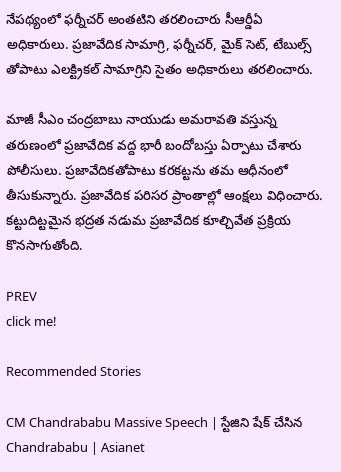నేపథ్యంలో ఫర్నీచర్ అంతటిని తరలించారు సీఆర్డీఏ అధికారులు. ప్రజావేదిక సామాగ్రి, ఫర్నీచర్, మైక్ సెట్, టేబుల్స్ తోపాటు ఎలక్ట్రికల్ సామాగ్రిని సైతం అధికారులు తరలించారు.

మాజీ సీఎం చంద్రబాబు నాయుడు అమరావతి వస్తున్న తరుణంలో ప్రజావేదిక వద్ద భారీ బందోబస్తు ఏర్పాటు చేశారు పోలీసులు. ప్రజావేదికతోపాటు కరకట్టను తమ ఆధీనంలో తీసుకున్నారు. ప్రజావేదిక పరిసర ప్రాంతాల్లో ఆంక్షలు విధించారు. కట్టుదిట్టమైన భద్రత నడుమ ప్రజావేదిక కూల్చివేత ప్రక్రియ కొనసాగుతోంది.

PREV
click me!

Recommended Stories

CM Chandrababu Massive Speech | స్టేజిని షేక్ చేసిన Chandrababu | Asianet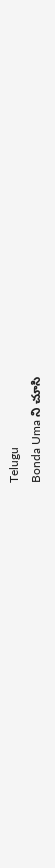Telugu
Bonda Uma ని చూసి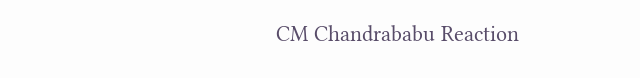CM Chandrababu Reaction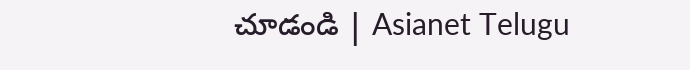చూడండి | Asianet Telugu